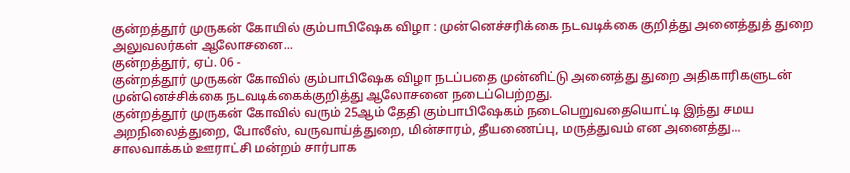குன்றத்தூர் முருகன் கோயில் கும்பாபிஷேக விழா : முன்னெச்சரிக்கை நடவடிக்கை குறித்து அனைத்துத் துறை அலுவலர்கள் ஆலோசனை...
குன்றத்தூர், ஏப். 06 -
குன்றத்தூர் முருகன் கோவில் கும்பாபிஷேக விழா நடப்பதை முன்னிட்டு அனைத்து துறை அதிகாரிகளுடன் முன்னெச்சிக்கை நடவடிக்கைக்குறித்து ஆலோசனை நடைப்பெற்றது.
குன்றத்தூர் முருகன் கோவில் வரும் 25ஆம் தேதி கும்பாபிஷேகம் நடைபெறுவதையொட்டி இந்து சமய அறநிலைத்துறை, போலீஸ், வருவாய்த்துறை, மின்சாரம், தீயணைப்பு, மருத்துவம் என அனைத்து...
சாலவாக்கம் ஊராட்சி மன்றம் சார்பாக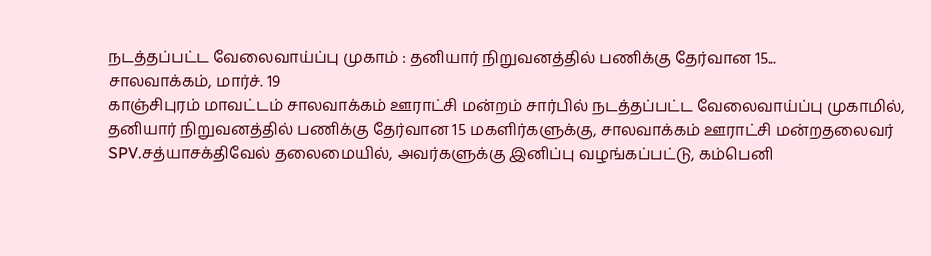நடத்தப்பட்ட வேலைவாய்ப்பு முகாம் : தனியார் நிறுவனத்தில் பணிக்கு தேர்வான 15...
சாலவாக்கம், மார்ச். 19
காஞ்சிபுரம் மாவட்டம் சாலவாக்கம் ஊராட்சி மன்றம் சார்பில் நடத்தப்பட்ட வேலைவாய்ப்பு முகாமில், தனியார் நிறுவனத்தில் பணிக்கு தேர்வான 15 மகளிர்களுக்கு, சாலவாக்கம் ஊராட்சி மன்றதலைவர் SPV.சத்யாசக்திவேல் தலைமையில், அவர்களுக்கு இனிப்பு வழங்கப்பட்டு, கம்பெனி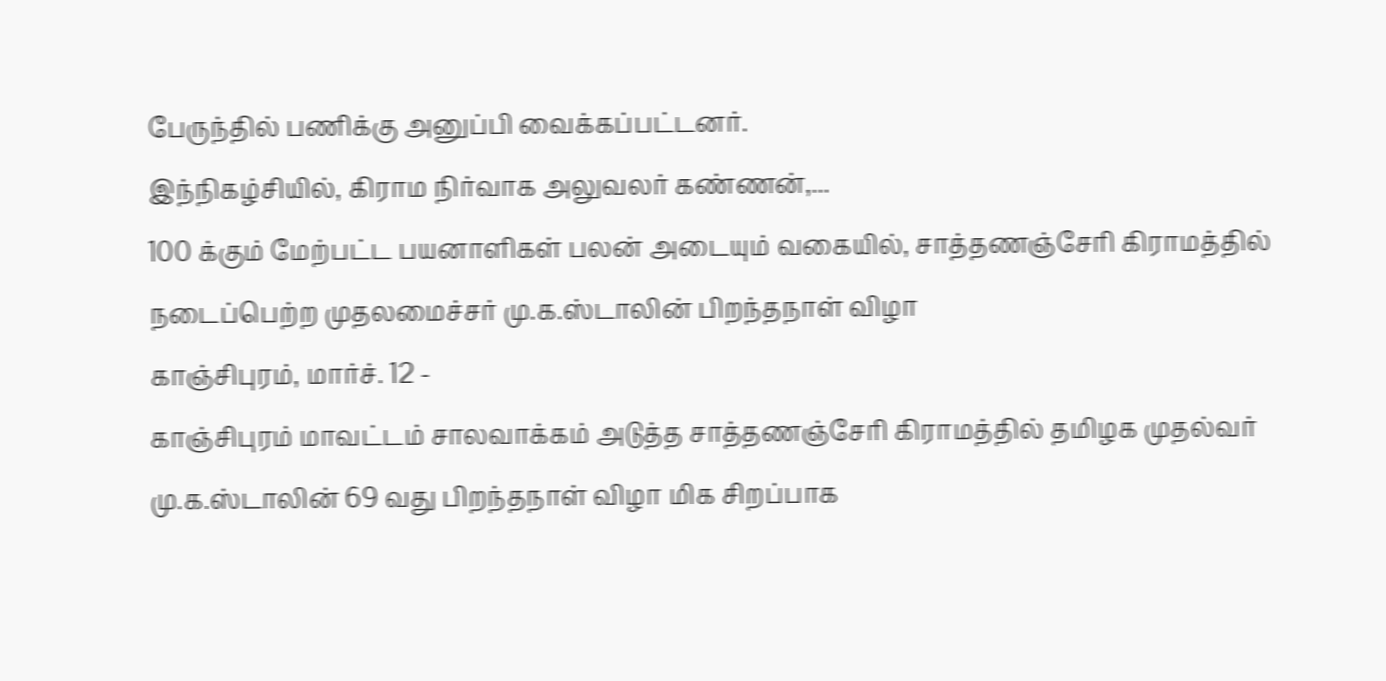பேருந்தில் பணிக்கு அனுப்பி வைக்கப்பட்டனர்.
இந்நிகழ்சியில், கிராம நிர்வாக அலுவலர் கண்ணன்,...
100 க்கும் மேற்பட்ட பயனாளிகள் பலன் அடையும் வகையில், சாத்தணஞ்சேரி கிராமத்தில் நடைப்பெற்ற முதலமைச்சர் மு.க.ஸ்டாலின் பிறந்தநாள் விழா
காஞ்சிபுரம், மார்ச். 12 -
காஞ்சிபுரம் மாவட்டம் சாலவாக்கம் அடுத்த சாத்தணஞ்சேரி கிராமத்தில் தமிழக முதல்வர் மு.க.ஸ்டாலின் 69 வது பிறந்தநாள் விழா மிக சிறப்பாக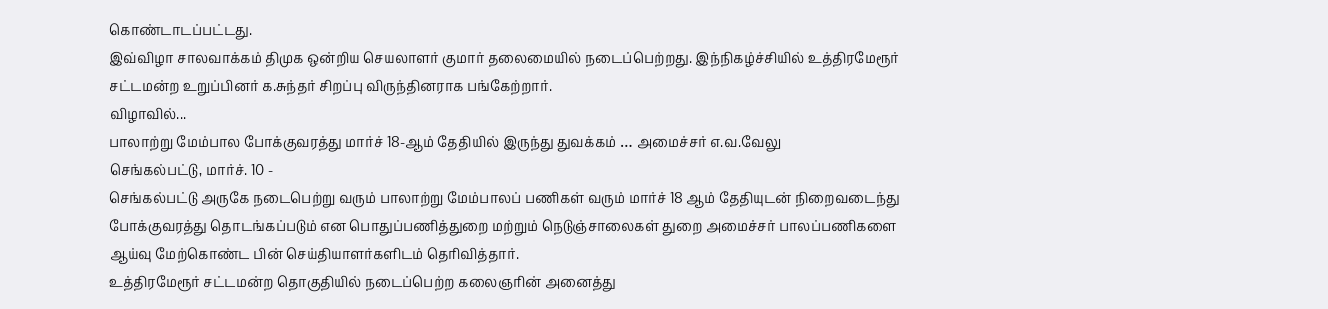கொண்டாடப்பட்டது.
இவ்விழா சாலவாக்கம் திமுக ஒன்றிய செயலாளர் குமார் தலைமையில் நடைப்பெற்றது. இந்நிகழ்ச்சியில் உத்திரமேரூர் சட்டமன்ற உறுப்பினர் க.சுந்தர் சிறப்பு விருந்தினராக பங்கேற்றார்.
விழாவில்...
பாலாற்று மேம்பால போக்குவரத்து மார்ச் 18-ஆம் தேதியில் இருந்து துவக்கம் … அமைச்சர் எ.வ.வேலு
செங்கல்பட்டு, மார்ச். 10 -
செங்கல்பட்டு அருகே நடைபெற்று வரும் பாலாற்று மேம்பாலப் பணிகள் வரும் மார்ச் 18 ஆம் தேதியுடன் நிறைவடைந்து போக்குவரத்து தொடங்கப்படும் என பொதுப்பணித்துறை மற்றும் நெடுஞ்சாலைகள் துறை அமைச்சர் பாலப்பணிகளை ஆய்வு மேற்கொண்ட பின் செய்தியாளர்களிடம் தெரிவித்தார்.
உத்திரமேரூர் சட்டமன்ற தொகுதியில் நடைப்பெற்ற கலைஞரின் அனைத்து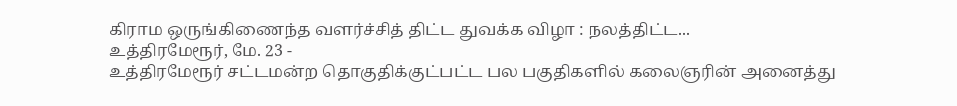கிராம ஒருங்கிணைந்த வளர்ச்சித் திட்ட துவக்க விழா : நலத்திட்ட...
உத்திரமேரூர், மே. 23 -
உத்திரமேரூர் சட்டமன்ற தொகுதிக்குட்பட்ட பல பகுதிகளில் கலைஞரின் அனைத்து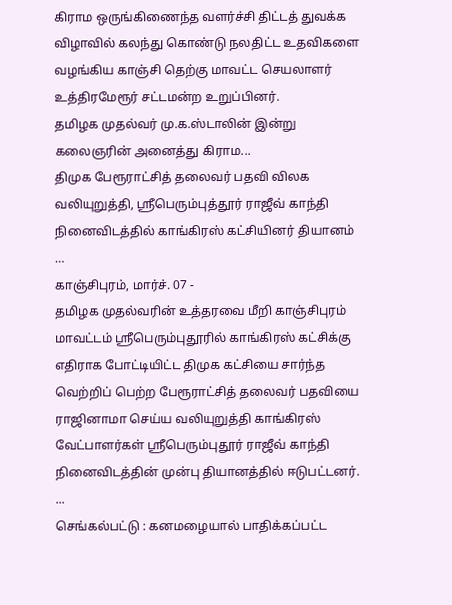கிராம ஒருங்கிணைந்த வளர்ச்சி திட்டத் துவக்க விழாவில் கலந்து கொண்டு நலதிட்ட உதவிகளை வழங்கிய காஞ்சி தெற்கு மாவட்ட செயலாளர் உத்திரமேரூர் சட்டமன்ற உறுப்பினர்.
தமிழக முதல்வர் மு.க.ஸ்டாலின் இன்று கலைஞரின் அனைத்து கிராம...
திமுக பேரூராட்சித் தலைவர் பதவி விலக வலியுறுத்தி, ஸ்ரீபெரும்புத்தூர் ராஜீவ் காந்தி நினைவிடத்தில் காங்கிரஸ் கட்சியினர் தியானம் …
காஞ்சிபுரம், மார்ச். 07 -
தமிழக முதல்வரின் உத்தரவை மீறி காஞ்சிபுரம் மாவட்டம் ஸ்ரீபெரும்புதூரில் காங்கிரஸ் கட்சிக்கு எதிராக போட்டியிட்ட திமுக கட்சியை சார்ந்த வெற்றிப் பெற்ற பேரூராட்சித் தலைவர் பதவியை ராஜினாமா செய்ய வலியுறுத்தி காங்கிரஸ் வேட்பாளர்கள் ஸ்ரீபெரும்புதூர் ராஜீவ் காந்தி நினைவிடத்தின் முன்பு தியானத்தில் ஈடுபட்டனர்.
...
செங்கல்பட்டு : கனமழையால் பாதிக்கப்பட்ட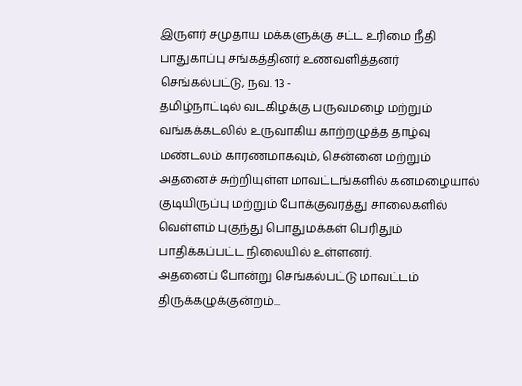இருளர் சமுதாய மக்களுக்கு சட்ட உரிமை நீதி பாதுகாப்பு சங்கத்தினர் உணவளித்தனர்
செங்கல்பட்டு, நவ. 13 -
தமிழ்நாட்டில் வடகிழக்கு பருவமழை மற்றும் வங்கக்கடலில் உருவாகிய காற்றழுத்த தாழ்வு மண்டலம் காரணமாகவும், சென்னை மற்றும் அதனைச் சுற்றியுள்ள மாவட்டங்களில் கனமழையால் குடியிருப்பு மற்றும் போக்குவரத்து சாலைகளில் வெள்ளம் புகுந்து பொதுமக்கள் பெரிதும் பாதிக்கப்பட்ட நிலையில் உள்ளனர்.
அதனைப் போன்று செங்கல்பட்டு மாவட்டம் திருக்கழுக்குன்றம்...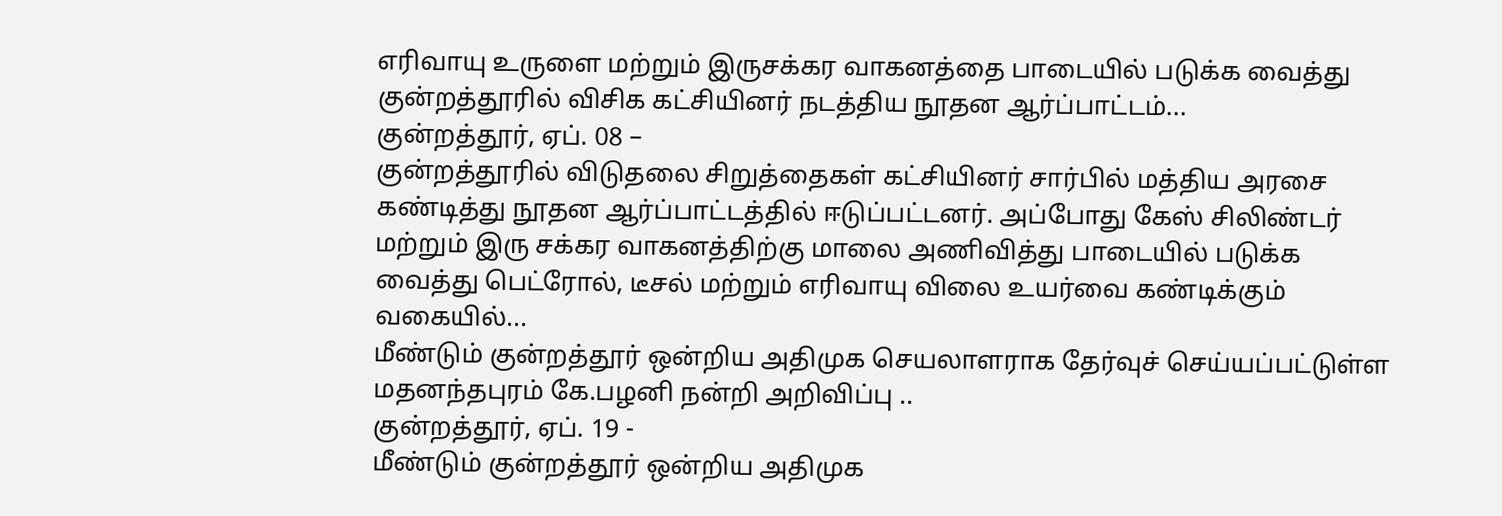எரிவாயு உருளை மற்றும் இருசக்கர வாகனத்தை பாடையில் படுக்க வைத்து குன்றத்தூரில் விசிக கட்சியினர் நடத்திய நூதன ஆர்ப்பாட்டம்...
குன்றத்தூர், ஏப். 08 –
குன்றத்தூரில் விடுதலை சிறுத்தைகள் கட்சியினர் சார்பில் மத்திய அரசை கண்டித்து நூதன ஆர்ப்பாட்டத்தில் ஈடுப்பட்டனர். அப்போது கேஸ் சிலிண்டர் மற்றும் இரு சக்கர வாகனத்திற்கு மாலை அணிவித்து பாடையில் படுக்க வைத்து பெட்ரோல், டீசல் மற்றும் எரிவாயு விலை உயர்வை கண்டிக்கும் வகையில்...
மீண்டும் குன்றத்தூர் ஒன்றிய அதிமுக செயலாளராக தேர்வுச் செய்யப்பட்டுள்ள மதனந்தபுரம் கே.பழனி நன்றி அறிவிப்பு ..
குன்றத்தூர், ஏப். 19 -
மீண்டும் குன்றத்தூர் ஒன்றிய அதிமுக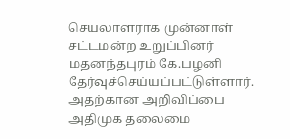செயலாளராக முன்னாள் சட்டமன்ற உறுப்பினர் மதனந்தபுரம் கே.பழனி தேர்வுச்செய்யப்பட்டுள்ளார். அதற்கான அறிவிப்பை அதிமுக தலைமை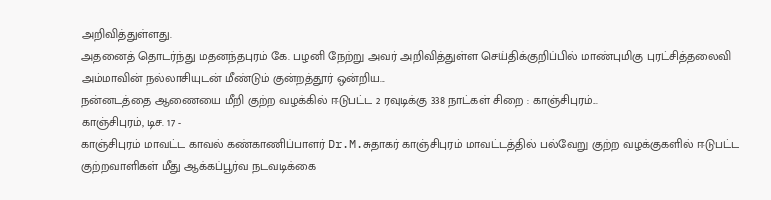அறிவித்துள்ளது.
அதனைத் தொடர்ந்து மதனந்தபுரம் கே. பழனி நேற்று அவர் அறிவித்துள்ள செய்திக்குறிப்பில் மாண்புமிகு புரட்சித்தலைவி அம்மாவின் நல்லாசியுடன் மீண்டும் குன்றத்தூர் ஒன்றிய...
நன்னடத்தை ஆணையை மீறி குற்ற வழக்கில் ஈடுபட்ட 2 ரவுடிக்கு 338 நாட்கள் சிறை : காஞ்சிபுரம்...
காஞ்சிபுரம், டிச. 17 -
காஞ்சிபுரம் மாவட்ட காவல் கண்காணிப்பாளர் Dr.M.சுதாகர் காஞ்சிபுரம் மாவட்டத்தில் பல்வேறு குற்ற வழக்குகளில் ஈடுபட்ட குற்றவாளிகள் மீது ஆக்கப்பூர்வ நடவடிக்கை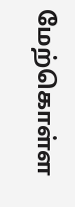மேற்கொள்ள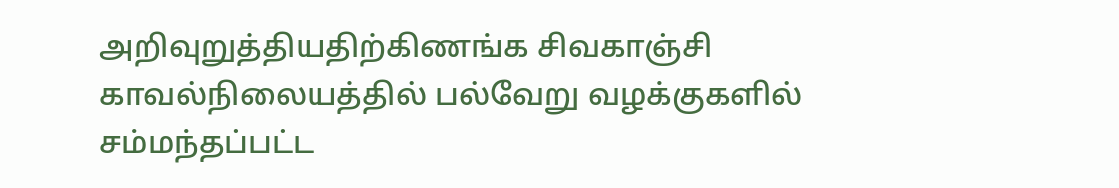அறிவுறுத்தியதிற்கிணங்க சிவகாஞ்சி காவல்நிலையத்தில் பல்வேறு வழக்குகளில் சம்மந்தப்பட்ட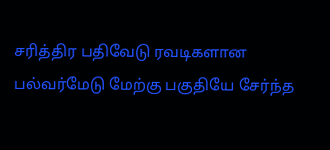சரித்திர பதிவேடு ரவடிகளான பல்வர்மேடு மேற்கு பகுதியே சேர்ந்த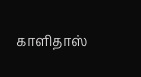காளிதாஸ்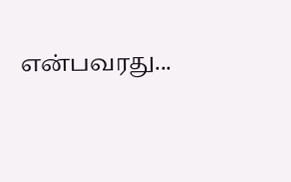என்பவரது...